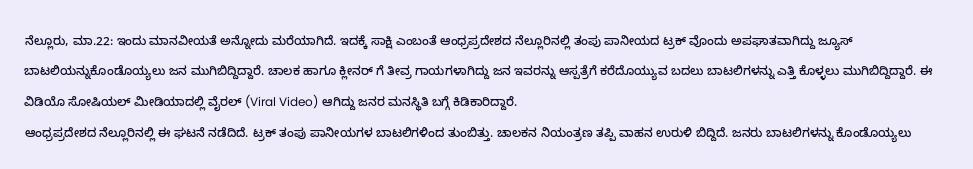ನೆಲ್ಲೂರು, ಮಾ.22: ಇಂದು ಮಾನವೀಯತೆ ಅನ್ನೋದು ಮರೆಯಾಗಿದೆ. ಇದಕ್ಕೆ ಸಾಕ್ಷಿ ಎಂಬಂತೆ ಆಂಧ್ರಪ್ರದೇಶದ ನೆಲ್ಲೂರಿನಲ್ಲಿ ತಂಪು ಪಾನೀಯದ ಟ್ರಕ್ ವೊಂದು ಅಪಘಾತವಾಗಿದ್ದು ಜ್ಯೂಸ್ ಬಾಟಲಿಯನ್ನುಕೊಂಡೊಯ್ಯಲು ಜನ ಮುಗಿಬಿದ್ದಿದ್ದಾರೆ. ಚಾಲಕ ಹಾಗೂ ಕ್ಲೀನರ್ ಗೆ ತೀವ್ರ ಗಾಯಗಳಾಗಿದ್ದು ಜನ ಇವರನ್ನು ಆಸ್ಪತ್ರೆಗೆ ಕರೆದೊಯ್ಯುವ ಬದಲು ಬಾಟಲಿಗಳನ್ನು ಎತ್ತಿ ಕೊಳ್ಳಲು ಮುಗಿಬಿದ್ದಿದ್ದಾರೆ. ಈ ವಿಡಿಯೊ ಸೋಷಿಯಲ್ ಮೀಡಿಯಾದಲ್ಲಿ ವೈರಲ್ (Viral Video) ಆಗಿದ್ದು ಜನರ ಮನಸ್ಥಿತಿ ಬಗ್ಗೆ ಕಿಡಿಕಾರಿದ್ದಾರೆ.
ಆಂಧ್ರಪ್ರದೇಶದ ನೆಲ್ಲೂರಿನಲ್ಲಿ ಈ ಘಟನೆ ನಡೆದಿದೆ. ಟ್ರಕ್ ತಂಪು ಪಾನೀಯಗಳ ಬಾಟಲಿಗಳಿಂದ ತುಂಬಿತ್ತು. ಚಾಲಕನ ನಿಯಂತ್ರಣ ತಪ್ಪಿ ವಾಹನ ಉರುಳಿ ಬಿದ್ದಿದೆ. ಜನರು ಬಾಟಲಿಗಳನ್ನು ಕೊಂಡೊಯ್ಯಲು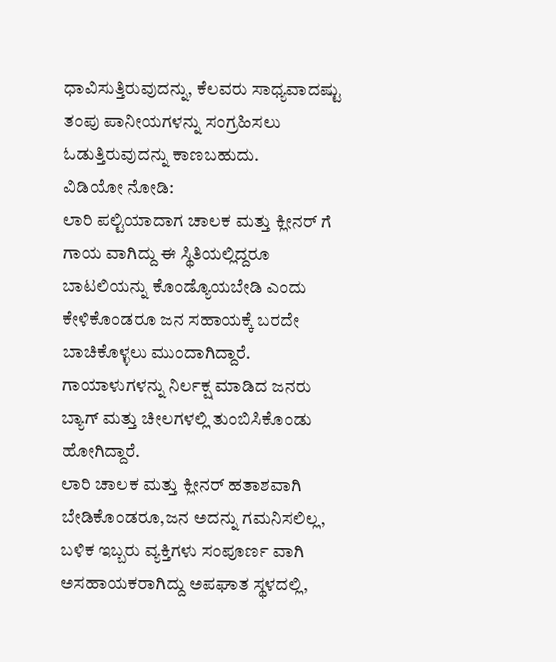ಧಾವಿಸುತ್ತಿರುವುದನ್ನು, ಕೆಲವರು ಸಾಧ್ಯವಾದಷ್ಟು ತಂಪು ಪಾನೀಯಗಳನ್ನು ಸಂಗ್ರಹಿಸಲು ಓಡುತ್ತಿರುವುದನ್ನು ಕಾಣಬಹುದು.
ವಿಡಿಯೋ ನೋಡಿ:
ಲಾರಿ ಪಲ್ಟಿಯಾದಾಗ ಚಾಲಕ ಮತ್ತು ಕ್ಲೀನರ್ ಗೆ ಗಾಯ ವಾಗಿದ್ದು ಈ ಸ್ಥಿತಿಯಲ್ಲಿದ್ದರೂ ಬಾಟಲಿಯನ್ನು ಕೊಂಡ್ಯೊಯಬೇಡಿ ಎಂದು ಕೇಳಿಕೊಂಡರೂ ಜನ ಸಹಾಯಕ್ಕೆ ಬರದೇ ಬಾಚಿಕೊಳ್ಳಲು ಮುಂದಾಗಿದ್ದಾರೆ. ಗಾಯಾಳುಗಳನ್ನು ನಿರ್ಲಕ್ಷ ಮಾಡಿದ ಜನರು ಬ್ಯಾಗ್ ಮತ್ತು ಚೀಲಗಳಲ್ಲಿ ತುಂಬಿಸಿಕೊಂಡು ಹೋಗಿದ್ದಾರೆ.
ಲಾರಿ ಚಾಲಕ ಮತ್ತು ಕ್ಲೀನರ್ ಹತಾಶವಾಗಿ ಬೇಡಿಕೊಂಡರೂ,ಜನ ಅದನ್ನು ಗಮನಿಸಲಿಲ್ಲ, ಬಳಿಕ ಇಬ್ಬರು ವ್ಯಕ್ತಿಗಳು ಸಂಪೂರ್ಣ ವಾಗಿ ಅಸಹಾಯಕರಾಗಿದ್ದು ಅಪಘಾತ ಸ್ಥಳದಲ್ಲಿ,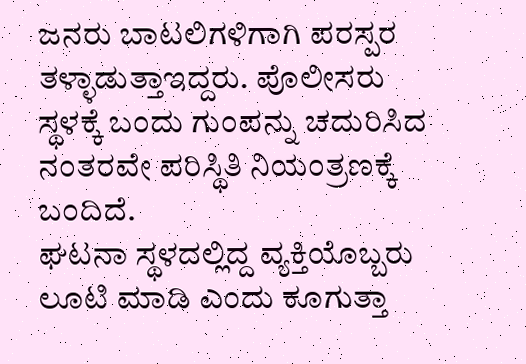ಜನರು ಬಾಟಲಿಗಳಿಗಾಗಿ ಪರಸ್ಪರ ತಳ್ಳಾಡುತ್ತಾಇದ್ದರು. ಪೊಲೀಸರು ಸ್ಥಳಕ್ಕೆ ಬಂದು ಗುಂಪನ್ನು ಚದುರಿಸಿದ ನಂತರವೇ ಪರಿಸ್ಥಿತಿ ನಿಯಂತ್ರಣಕ್ಕೆ ಬಂದಿದೆ.
ಘಟನಾ ಸ್ಥಳದಲ್ಲಿದ್ದ ವ್ಯಕ್ತಿಯೊಬ್ಬರು ಲೂಟಿ ಮಾಡಿ ಎಂದು ಕೂಗುತ್ತಾ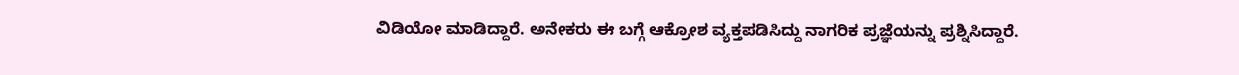ವಿಡಿಯೋ ಮಾಡಿದ್ದಾರೆ. ಅನೇಕರು ಈ ಬಗ್ಗೆ ಆಕ್ರೋಶ ವ್ಯಕ್ತಪಡಿಸಿದ್ದು ನಾಗರಿಕ ಪ್ರಜ್ಞೆಯನ್ನು ಪ್ರಶ್ನಿಸಿದ್ದಾರೆ.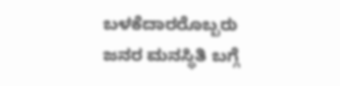ಬಳಕೆದಾರರೊಬ್ಬರು ಜನರ ಮನಸ್ಥಿತಿ ಬಗ್ಗೆ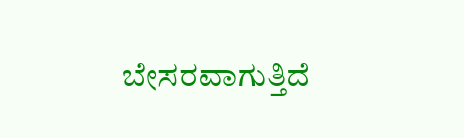ಬೇಸರವಾಗುತ್ತಿದೆ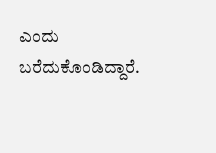ಎಂದು ಬರೆದುಕೊಂಡಿದ್ದಾರೆ.